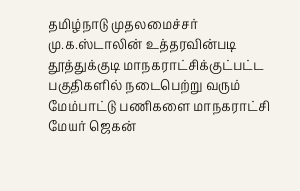தமிழ்நாடு முதலமைச்சர் மு.க.ஸ்டாலின் உத்தரவின்படி தூத்துக்குடி மாநகராட்சிக்குட்பட்ட பகுதிகளில் நடைபெற்று வரும் மேம்பாட்டு பணிகளை மாநகராட்சி மேயர் ஜெகன்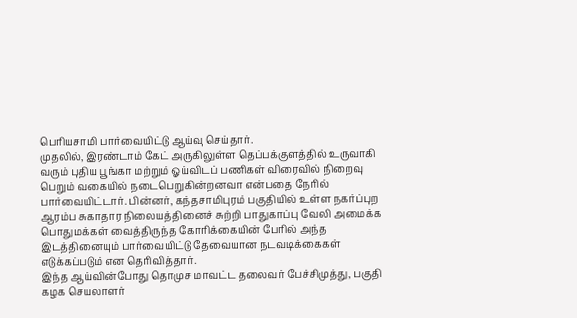பெரியசாமி பார்வையிட்டு ஆய்வு செய்தார்.
முதலில், இரண்டாம் கேட் அருகிலுள்ள தெப்பக்குளத்தில் உருவாகி வரும் புதிய பூங்கா மற்றும் ஓய்விடப் பணிகள் விரைவில் நிறைவு பெறும் வகையில் நடைபெறுகின்றனவா என்பதை நேரில் பார்வையிட்டார். பின்னர், கந்தசாமிபுரம் பகுதியில் உள்ள நகர்ப்புற ஆரம்ப சுகாதார நிலையத்தினைச் சுற்றி பாதுகாப்பு வேலி அமைக்க பொதுமக்கள் வைத்திருந்த கோரிக்கையின் பேரில் அந்த இடத்தினையும் பார்வையிட்டு தேவையான நடவடிக்கைகள் எடுக்கப்படும் என தெரிவித்தார்.
இந்த ஆய்வின்போது தொமுச மாவட்ட தலைவர் பேச்சிமுத்து, பகுதி கழக செயலாளர்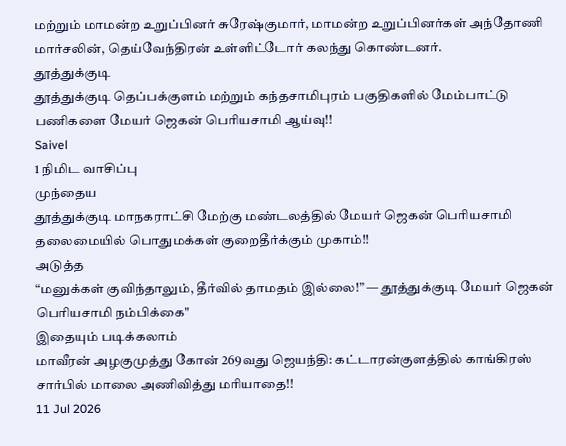மற்றும் மாமன்ற உறுப்பினர் சுரேஷ்குமார், மாமன்ற உறுப்பினர்கள் அந்தோணி மார்சலின், தெய்வேந்திரன் உள்ளிட்டோர் கலந்து கொண்டனர்.
தூத்துக்குடி
தூத்துக்குடி தெப்பக்குளம் மற்றும் கந்தசாமிபுரம் பகுதிகளில் மேம்பாட்டு பணிகளை மேயர் ஜெகன் பெரியசாமி ஆய்வு!!
Saivel
1 நிமிட வாசிப்பு
முந்தைய
தூத்துக்குடி மாநகராட்சி மேற்கு மண்டலத்தில் மேயர் ஜெகன் பெரியசாமி தலைமையில் பொதுமக்கள் குறைதீர்க்கும் முகாம்!!
அடுத்த
“மனுக்கள் குவிந்தாலும், தீர்வில் தாமதம் இல்லை!” — தூத்துக்குடி மேயர் ஜெகன் பெரியசாமி நம்பிக்கை"
இதையும் படிக்கலாம்
மாவீரன் அழகுமுத்து கோன் 269வது ஜெயந்தி: கட்டாரன்குளத்தில் காங்கிரஸ் சார்பில் மாலை அணிவித்து மரியாதை!!
11 Jul 2026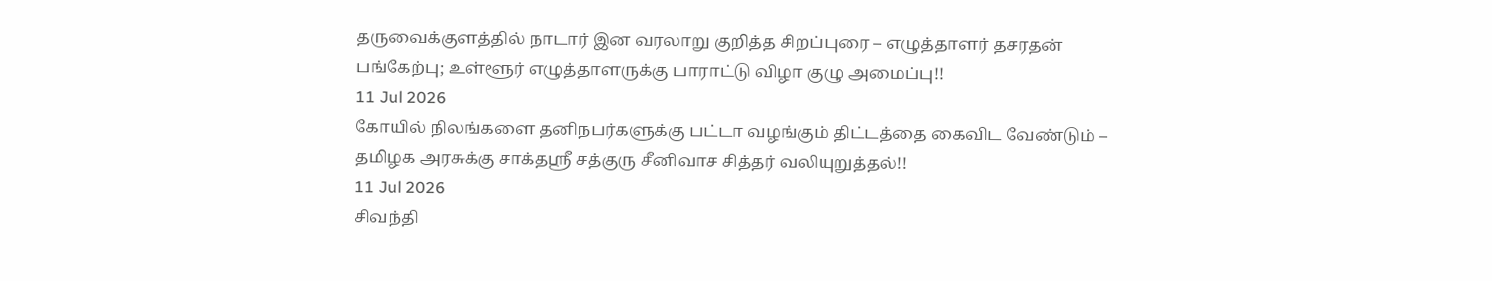தருவைக்குளத்தில் நாடார் இன வரலாறு குறித்த சிறப்புரை – எழுத்தாளர் தசரதன் பங்கேற்பு; உள்ளூர் எழுத்தாளருக்கு பாராட்டு விழா குழு அமைப்பு!!
11 Jul 2026
கோயில் நிலங்களை தனிநபர்களுக்கு பட்டா வழங்கும் திட்டத்தை கைவிட வேண்டும் – தமிழக அரசுக்கு சாக்தஸ்ரீ சத்குரு சீனிவாச சித்தர் வலியுறுத்தல்!!
11 Jul 2026
சிவந்தி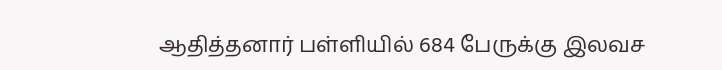ஆதித்தனார் பள்ளியில் 684 பேருக்கு இலவச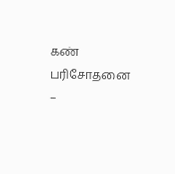கண் பரிசோதனை –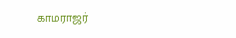காமராஜர்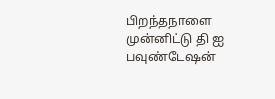பிறந்தநாளை முன்னிட்டு தி ஐ பவுண்டேஷன்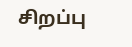சிறப்பு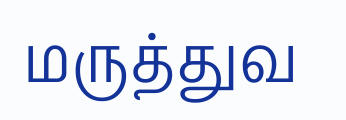மருத்துவ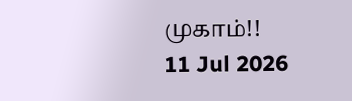முகாம்!!
11 Jul 2026